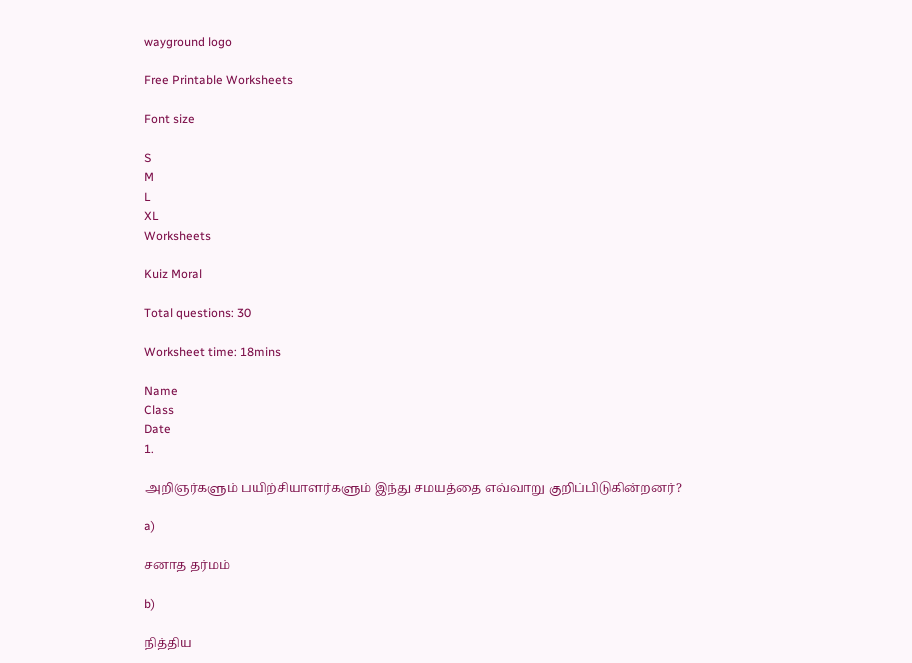wayground logo

Free Printable Worksheets

Font size

S
M
L
XL
Worksheets

Kuiz Moral

Total questions: 30

Worksheet time: 18mins

Name
Class
Date
1.

அறிஞர்களும் பயிற்சியாளர்களும் இந்து சமயத்தை எவ்வாறு குறிப்பிடுகின்றனர்?

a)

சனாத தர்மம்

b)

நித்திய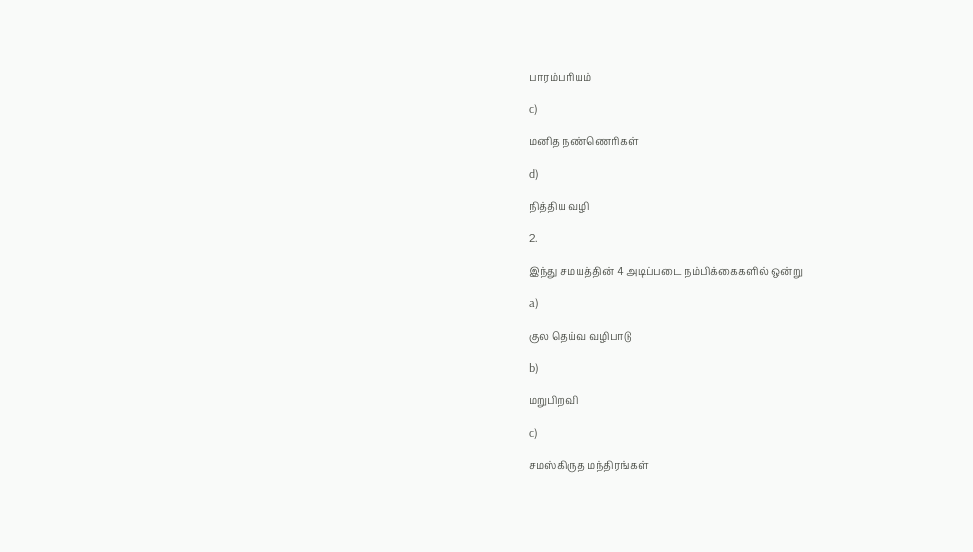பாரம்பரியம்

c)

மனித நண்ணெரிகள்

d)

நித்திய வழி

2.

இந்து சமயத்தின் 4 அடிப்படை நம்பிக்கைகளில் ஒன்று

a)

குல தெய்வ வழிபாடு

b)

மறுபிறவி

c)

சமஸ்கிருத மந்திரங்கள்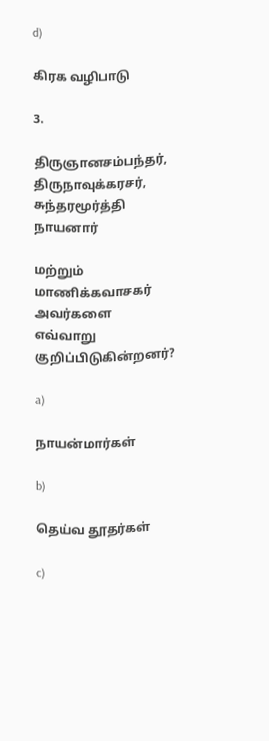d)

கிரக வழிபாடு

3.

திருஞானசம்பந்தர், திருநாவுக்கரசர், சுந்தரமூர்த்தி நாயனார்

மற்றும் மாணிக்கவாசகர் அவர்களை எவ்வாறு குறிப்பிடுகின்றனர்?

a)

நாயன்மார்கள்

b)

தெய்வ தூதர்கள்

c)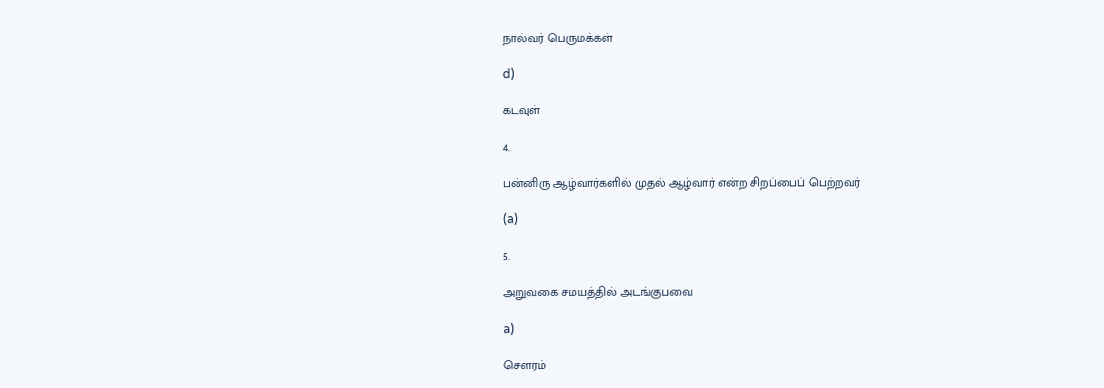நால்வர் பெருமக்கள்

d)

கடவுள்

4.

பன்னிரு ஆழ்வார்களில் முதல் ஆழ்வார் என்ற சிறப்பைப் பெற்றவர்

(a)

5.

அறுவகை சமயத்தில் அடங்குபவை

a)

சௌரம்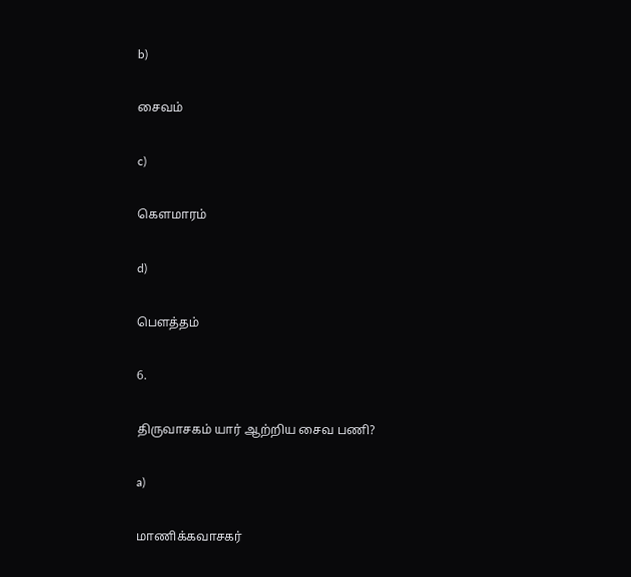b)

சைவம்

c)

கௌமாரம்

d)

பெளத்தம்

6.

திருவாசகம் யார் ஆற்றிய சைவ பணி?

a)

மாணிக்கவாசகர்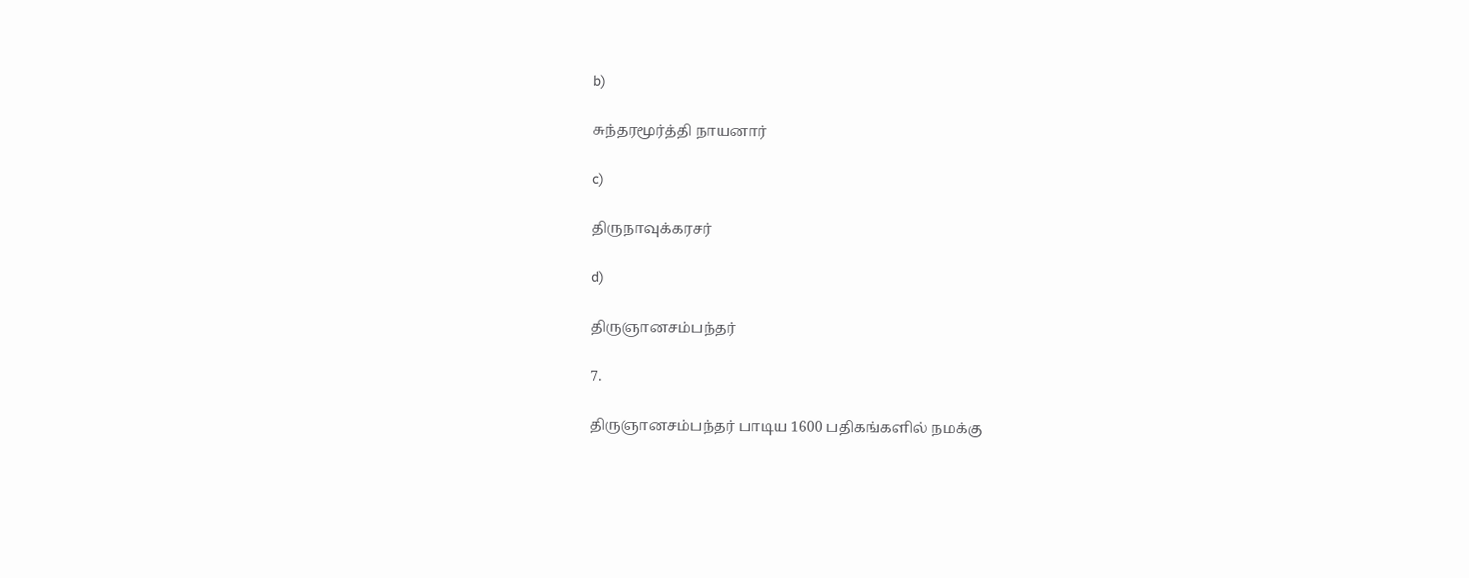b)

சுந்தரமூர்த்தி நாயனார்

c)

திருநாவுக்கரசர்

d)

திருஞானசம்பந்தர்

7.

திருஞானசம்பந்தர் பாடிய 1600 பதிகங்களில் நமக்கு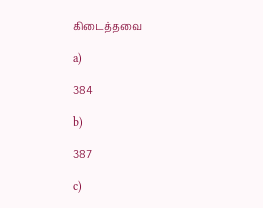கிடைத்தவை

a)

384

b)

387

c)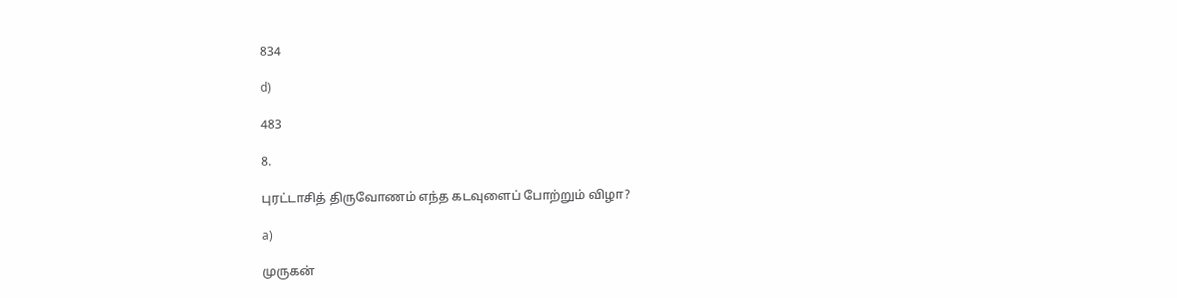834

d)

483

8.

புரட்டாசித் திருவோணம் எந்த கடவுளைப் போற்றும் விழா?

a)

முருகன்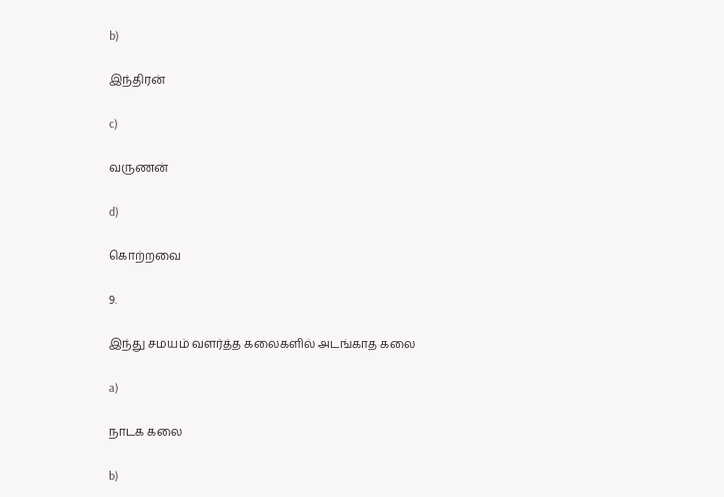b)

இந்திரன்

c)

வருணன்

d)

கொற்றவை

9.

இந்து சமயம் வளர்த்த கலைகளில் அடங்காத கலை

a)

நாடக கலை

b)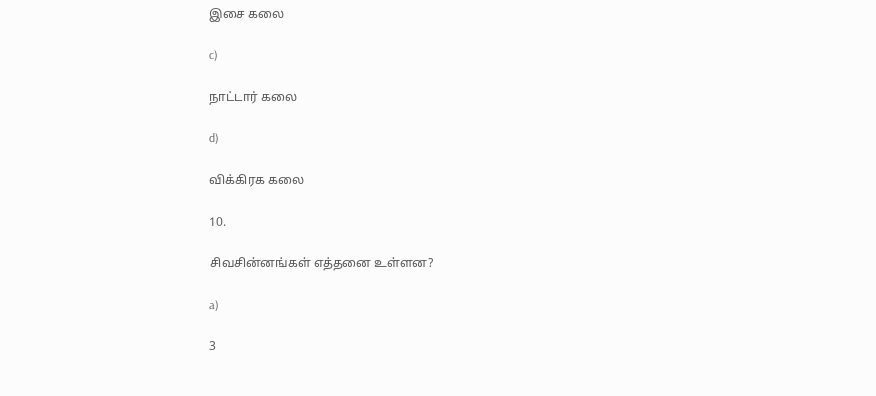இசை கலை

c)

நாட்டார் கலை

d)

விக்கிரக கலை

10.

சிவசின்னங்கள் எத்தனை உள்ளன?

a)

3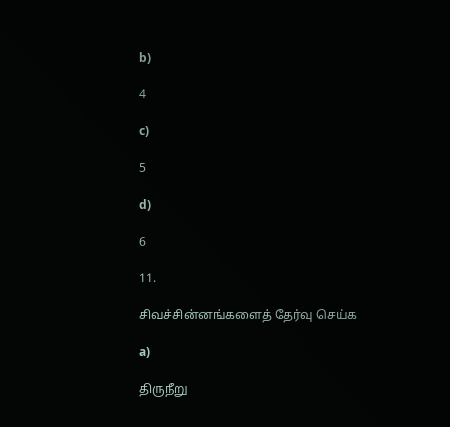b)

4

c)

5

d)

6

11.

சிவச்சின்னங்களைத் தேர்வு செய்க

a)

திருநீறு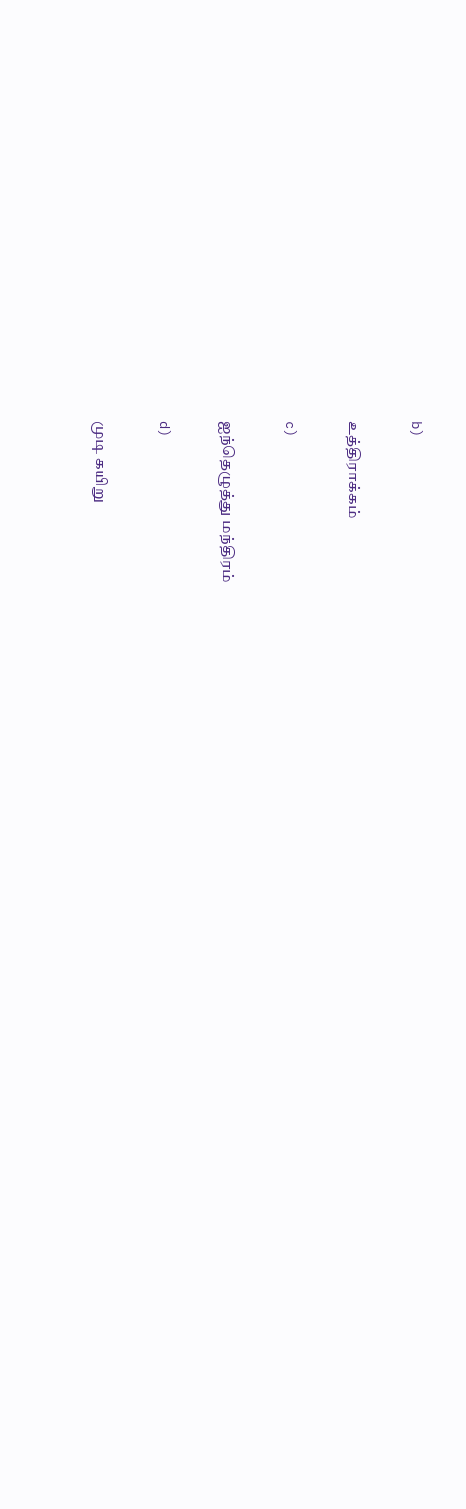b)

உத்திராக்கம்

c)

ஐந்தெழுத்து மந்திரம்

d)

முடி கயிறு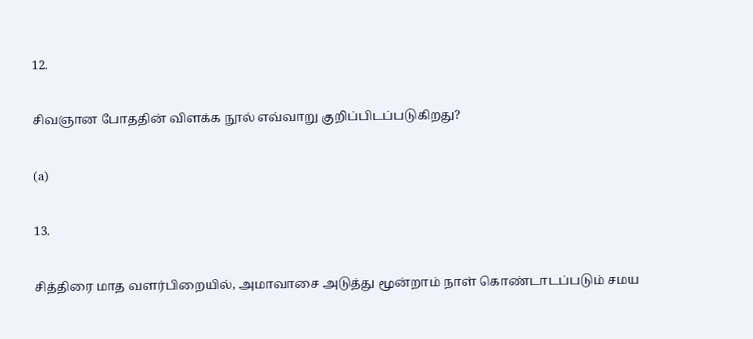12.

சிவஞான போததின் விளக்க நூல் எவ்வாறு குறிப்பிடப்படுகிறது?

(a)

13.

சித்திரை மாத வளர்பிறையில், அமாவாசை அடுத்து மூன்றாம் நாள் கொண்டாடப்படும் சமய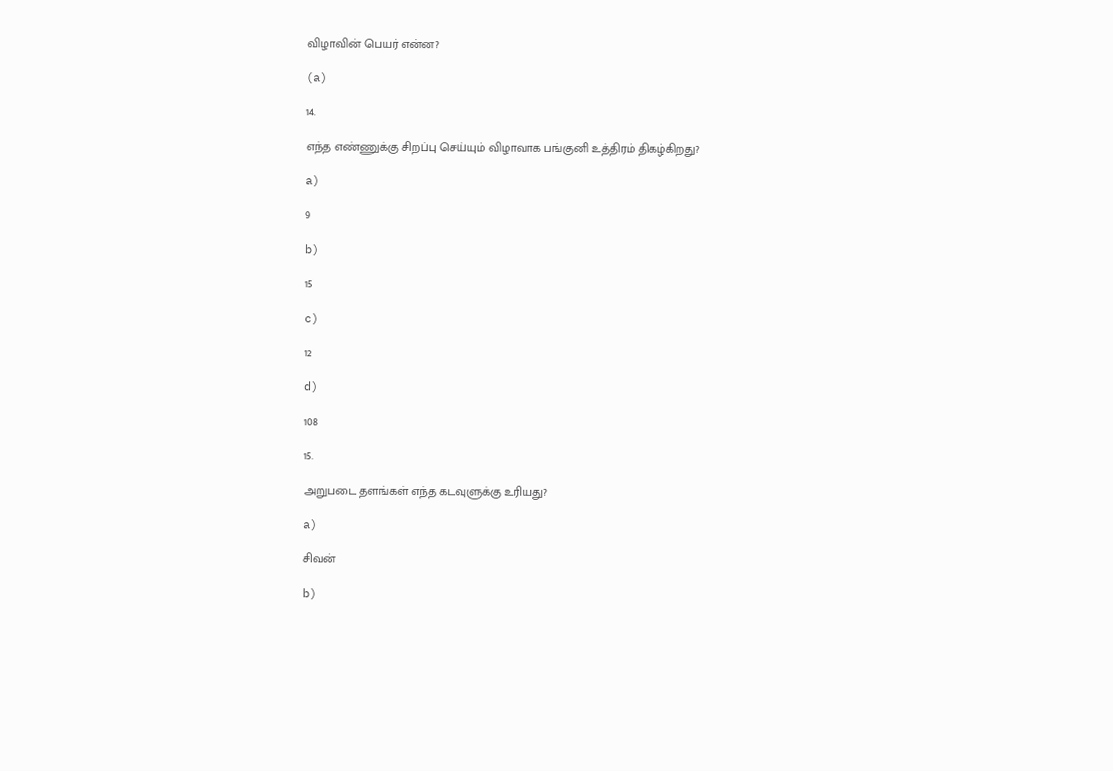விழாவின் பெயர் என்ன?

(a)

14.

எந்த எண்ணுக்கு சிறப்பு செய்யும் விழாவாக பங்குனி உத்திரம் திகழ்கிறது?

a)

9

b)

15

c)

12

d)

108

15.

அறுபடை தளங்கள் எந்த கடவுளுக்கு உரியது?

a)

சிவன்

b)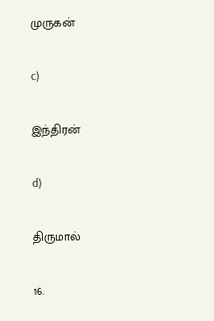முருகன்

c)

இந்திரன்

d)

திருமால்

16.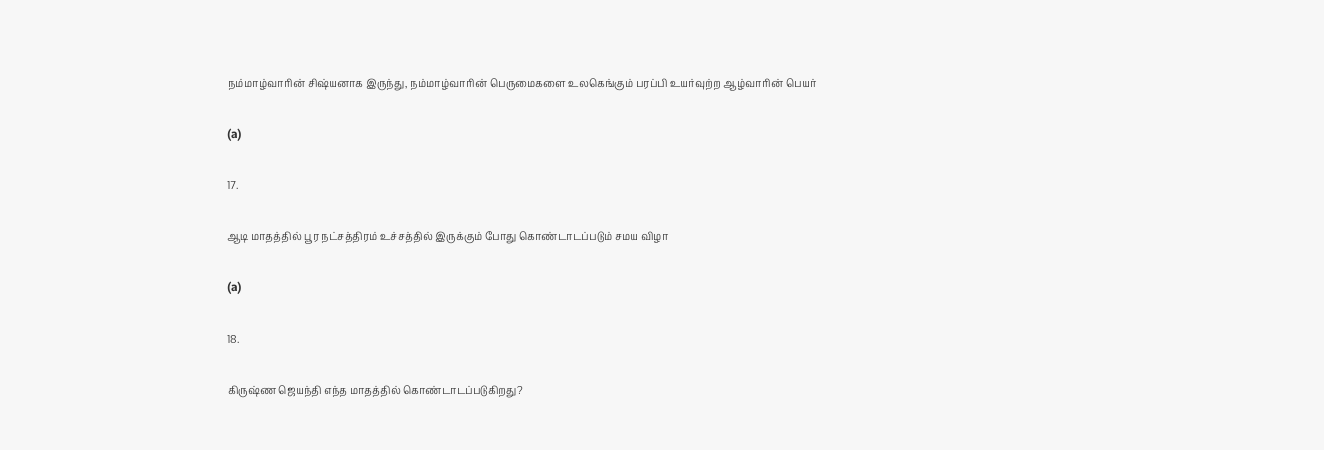நம்மாழ்வாரின் சிஷ்யனாக இருந்து, நம்மாழ்வாரின் பெருமைகளை உலகெங்கும் பரப்பி உயர்வுற்ற ஆழ்வாரின் பெயர்

(a)

17.

ஆடி மாதத்தில் பூர நட்சத்திரம் உச்சத்தில் இருக்கும் போது கொண்டாடப்படும் சமய விழா

(a)

18.

கிருஷ்ண ஜெயந்தி எந்த மாதத்தில் கொண்டாடப்படுகிறது?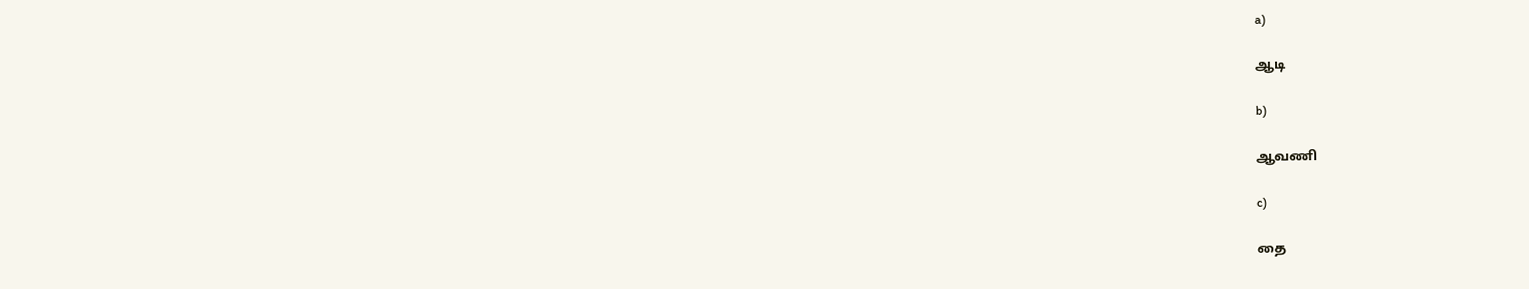a)

ஆடி

b)

ஆவணி

c)

தை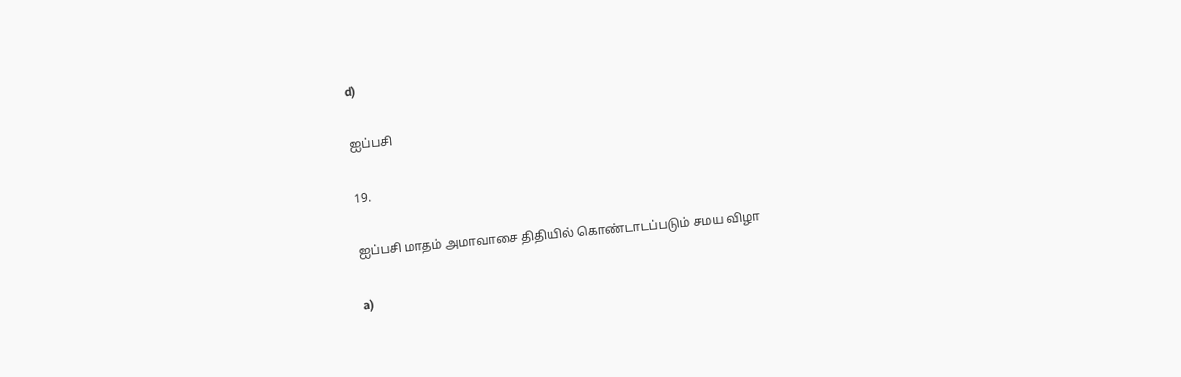d)

ஐப்பசி

19.

ஐப்பசி மாதம் அமாவாசை திதியில் கொண்டாடப்படும் சமய விழா

a)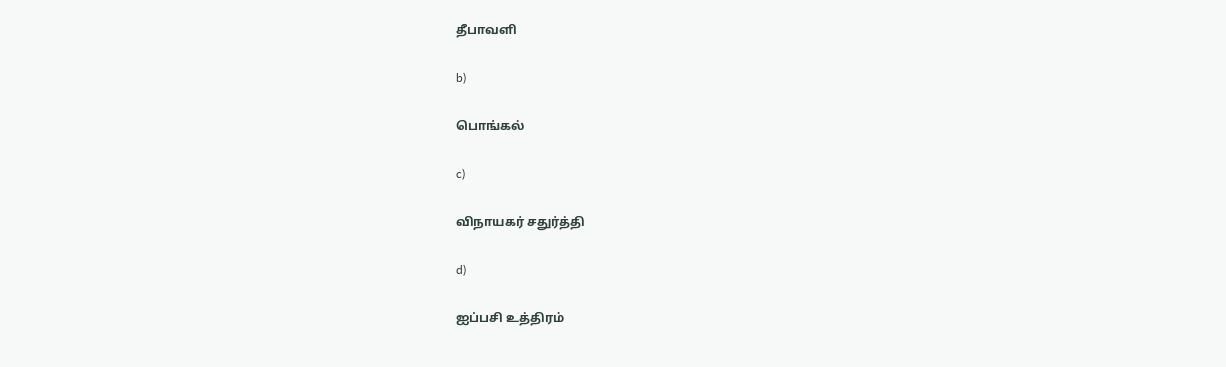தீபாவளி

b)

பொங்கல்

c)

விநாயகர் சதுர்த்தி

d)

ஐப்பசி உத்திரம்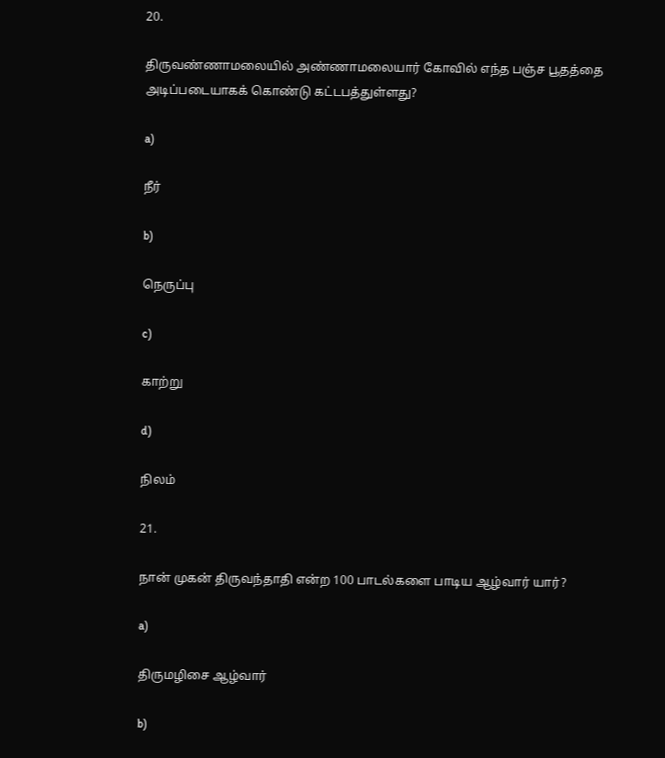20.

திருவண்ணாமலையில் அண்ணாமலையார் கோவில் எந்த பஞ்ச பூதத்தை அடிப்படையாகக் கொண்டு கட்டபத்துள்ளது?

a)

நீர்

b)

நெருப்பு

c)

காற்று

d)

நிலம்

21.

நான் முகன் திருவந்தாதி என்ற 100 பாடல்களை பாடிய ஆழ்வார் யார்?

a)

திருமழிசை ஆழ்வார்

b)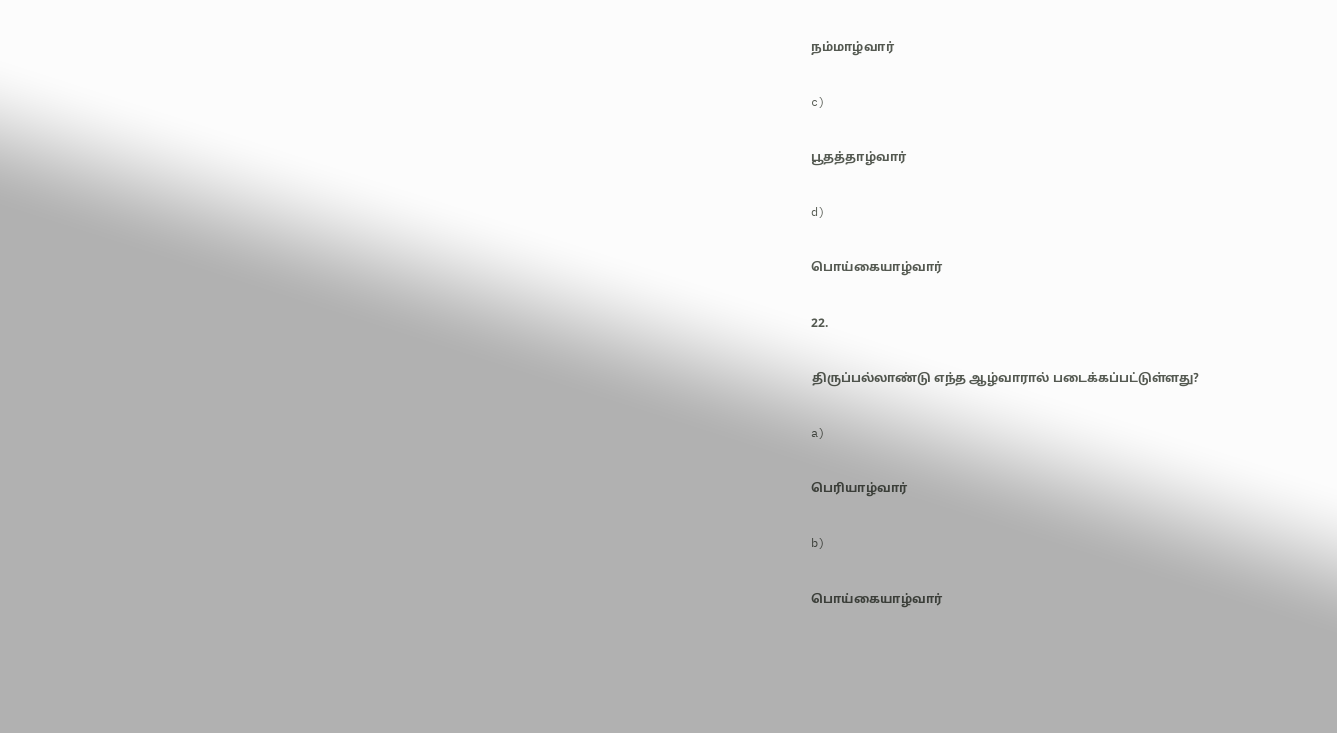நம்மாழ்வார்

c)

பூதத்தாழ்வார்

d)

பொய்கையாழ்வார்

22.

திருப்பல்லாண்டு எந்த ஆழ்வாரால் படைக்கப்பட்டுள்ளது?

a)

பெரியாழ்வார்

b)

பொய்கையாழ்வார்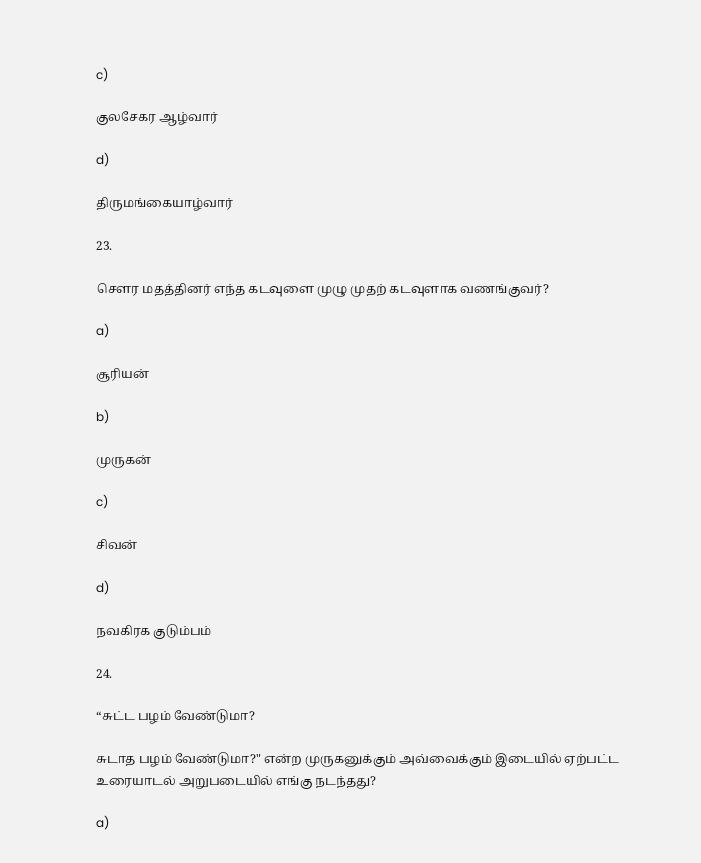c)

குலசேகர ஆழ்வார்

d)

திருமங்கையாழ்வார்

23.

சௌர மதத்தினர் எந்த கடவுளை முழு முதற் கடவுளாக வணங்குவர்?

a)

சூரியன்

b)

முருகன்

c)

சிவன்

d)

நவகிரக குடும்பம்

24.

“சுட்ட பழம் வேண்டுமா?

சுடாத பழம் வேண்டுமா?" என்ற முருகனுக்கும் அவ்வைக்கும் இடையில் ஏற்பட்ட உரையாடல் அறுபடையில் எங்கு நடந்தது?

a)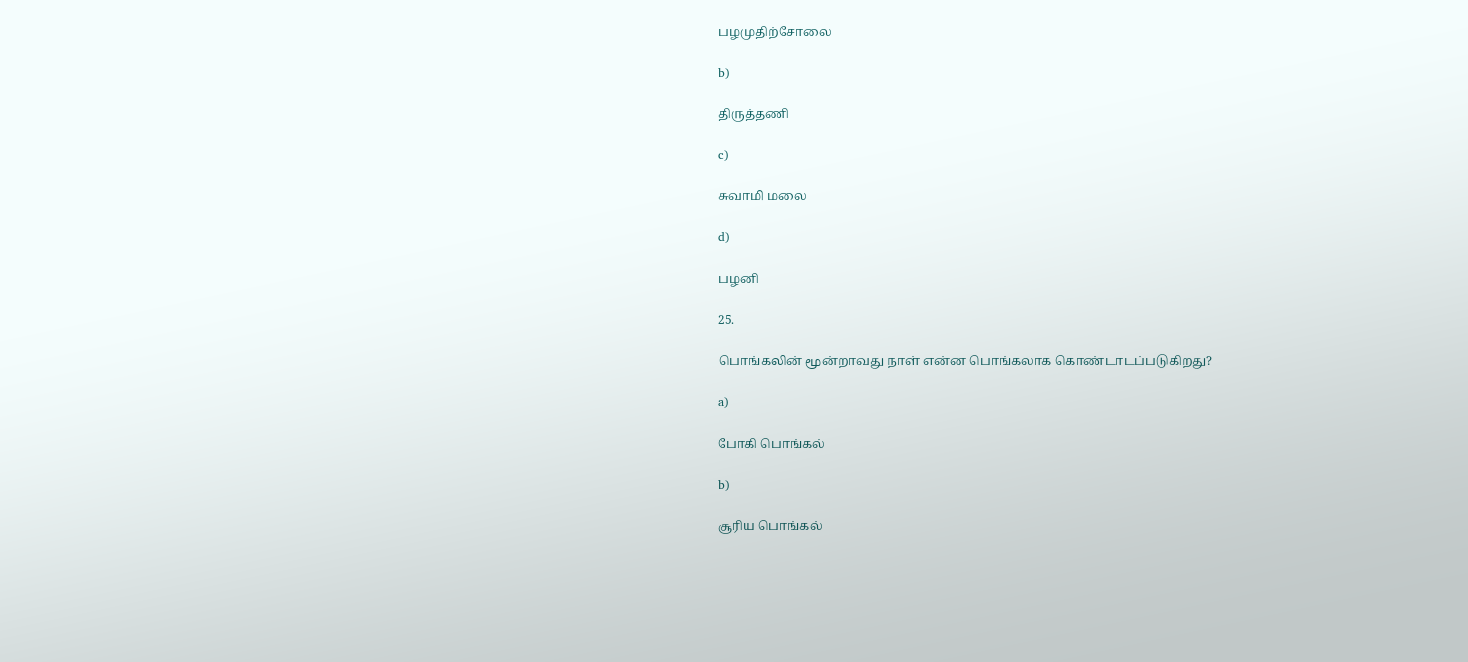பழமுதிற்சோலை

b)

திருத்தணி

c)

சுவாமி மலை

d)

பழனி

25.

பொங்கலின் மூன்றாவது நாள் என்ன பொங்கலாக கொண்டாடப்படுகிறது?

a)

போகி பொங்கல்

b)

சூரிய பொங்கல்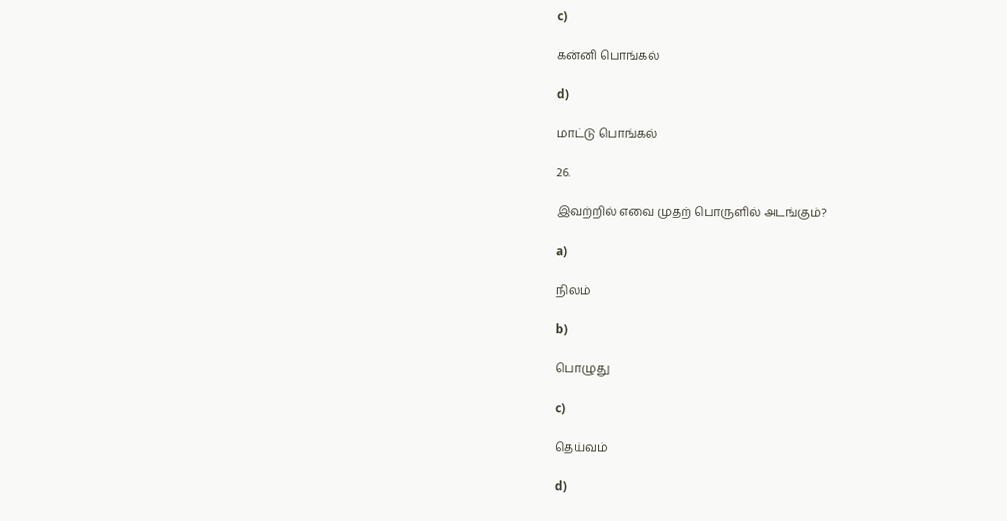c)

கன்னி பொங்கல்

d)

மாட்டு பொங்கல்

26.

இவற்றில் எவை முதற் பொருளில் அடங்கும்?

a)

நிலம்

b)

பொழுது

c)

தெய்வம்

d)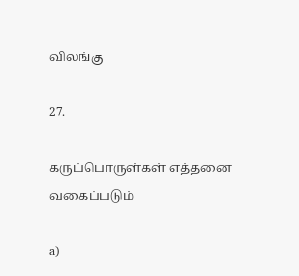விலங்கு

27.

கருப்பொருள்கள் எத்தனை வகைப்படும்

a)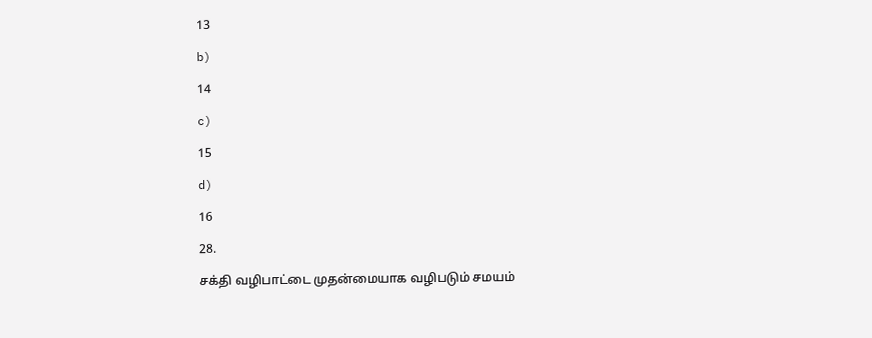13

b)

14

c)

15

d)

16

28.

சக்தி வழிபாட்டை முதன்மையாக வழிபடும் சமயம்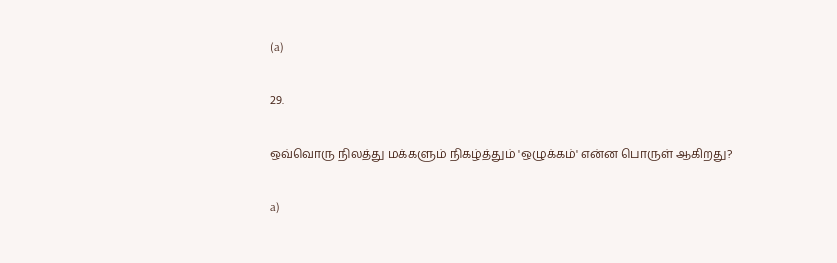(a)

29.

ஒவ்வொரு நிலத்து மக்களும் நிகழ்த்தும் 'ஒழுக்கம்' என்ன பொருள் ஆகிறது?

a)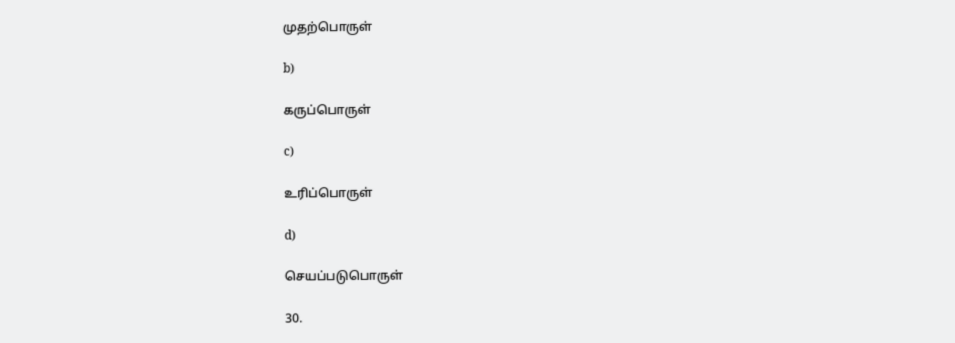முதற்பொருள்

b)

கருப்பொருள்

c)

உரிப்பொருள்

d)

செயப்படுபொருள்

30.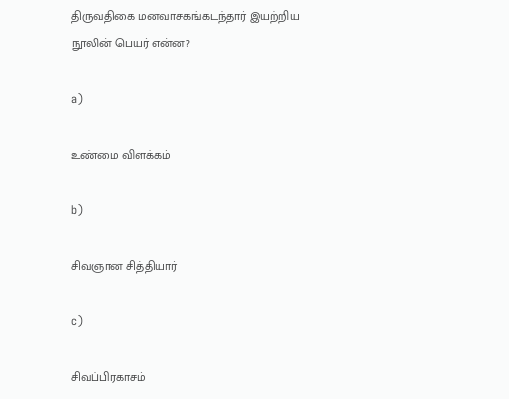திருவதிகை மனவாசகங்கடந்தார் இயற்றிய நூலின் பெயர் என்ன?

a)

உண்மை விளக்கம்

b)

சிவஞான சித்தியார்

c)

சிவப்பிரகாசம்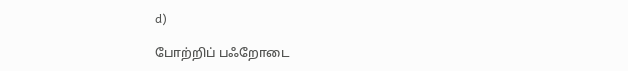d)

போற்றிப் பஃறோடை